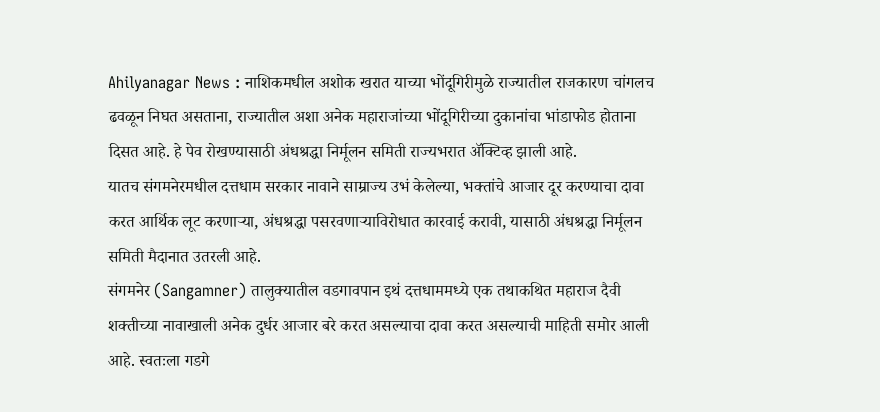Ahilyanagar News : नाशिकमधील अशोक खरात याच्या भोंदूगिरीमुळे राज्यातील राजकारण चांगलच ढवळून निघत असताना, राज्यातील अशा अनेक महाराजांच्या भोंदूगिरीच्या दुकानांचा भांडाफोड होताना दिसत आहे. हे पेव रोखण्यासाठी अंधश्रद्धा निर्मूलन समिती राज्यभरात ॲक्टिव्ह झाली आहे.
यातच संगमनेरमधील दत्तधाम सरकार नावाने साम्राज्य उभं केलेल्या, भक्तांचे आजार दूर करण्याचा दावा करत आर्थिक लूट करणाऱ्या, अंधश्रद्धा पसरवणाऱ्याविरोधात कारवाई करावी, यासाठी अंधश्रद्धा निर्मूलन समिती मैदानात उतरली आहे.
संगमनेर (Sangamner) तालुक्यातील वडगावपान इथं दत्तधाममध्ये एक तथाकथित महाराज दैवी शक्तीच्या नावाखाली अनेक दुर्धर आजार बरे करत असल्याचा दावा करत असल्याची माहिती समोर आली आहे. स्वतःला गडगे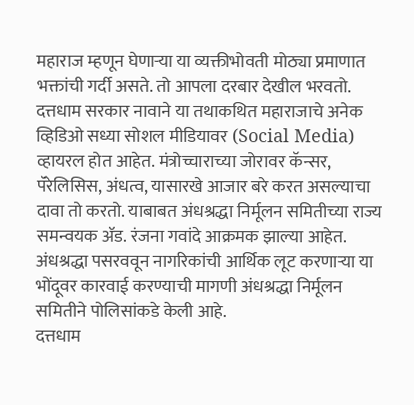महाराज म्हणून घेणाऱ्या या व्यक्तीभोवती मोठ्या प्रमाणात भक्तांची गर्दी असते. तो आपला दरबार देखील भरवतो.
दत्तधाम सरकार नावाने या तथाकथित महाराजाचे अनेक व्हिडिओ सध्या सोशल मीडियावर (Social Media) व्हायरल होत आहेत. मंत्रोच्चाराच्या जोरावर कॅन्सर, पॅरेलिसिस, अंधत्व, यासारखे आजार बरे करत असल्याचा दावा तो करतो. याबाबत अंधश्रद्धा निर्मूलन समितीच्या राज्य समन्वयक ॲड. रंजना गवांदे आक्रमक झाल्या आहेत. अंधश्रद्धा पसरववून नागरिकांची आर्थिक लूट करणाऱ्या या भोंदूवर कारवाई करण्याची मागणी अंधश्रद्धा निर्मूलन समितीने पोलिसांकडे केली आहे.
दत्तधाम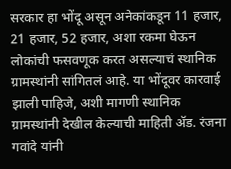सरकार हा भोंदू असून अनेकांकडून 11 हजार, 21 हजार, 52 हजार, अशा रकमा घेऊन लोकांची फसवणूक करत असल्याचं स्थानिक ग्रामस्थांनी सांगितलं आहे. या भोंदूवर कारवाई झाली पाहिजे, अशी मागणी स्थानिक ग्रामस्थांनी देखील केल्याची माहिती ॲड. रंजना गवांदे यांनी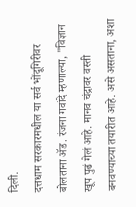दिली.
दत्तधाम सरकारमधील या सर्व भोंदूगिरीवर बोलताना ॲड. रंजना गवांदे म्हणाल्या, "विज्ञान खूप पुढं गेलं आहे. मानव चंद्रावर वस्ती बनवण्याच्या तयारीत आहे. असे असताना, अशा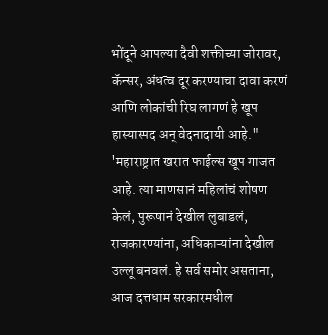भोंदूने आपल्या दैवी शक्तीच्या जोरावर, कॅन्सर, अंधत्व दूर करण्याचा दावा करणं आणि लोकांची रिघ लागणं हे खूप हास्यास्पद अन् वेदनादायी आहे."
'महाराष्ट्रात खरात फाईल्स खूप गाजत आहे. त्या माणसानं महिलांचं शोषण केलं, पुरूषानं देखील लुबाडलं, राजकारण्यांना, अधिकाऱ्यांना देखील उल्लू बनवलं. हे सर्व समोर असताना, आज दत्तधाम सरकारमधील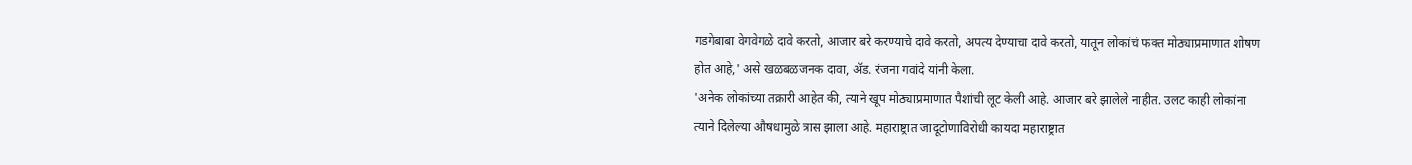गडगेबाबा वेगवेगळे दावे करतो, आजार बरे करण्याचे दावे करतो, अपत्य देण्याचा दावे करतो, यातून लोकांचं फक्त मोठ्याप्रमाणात शोषण होत आहे,' असे खळबळजनक दावा, ॲड. रंजना गवांदे यांनी केला.
'अनेक लोकांच्या तक्रारी आहेत की, त्याने खूप मोठ्याप्रमाणात पैशांची लूट केली आहे. आजार बरे झालेले नाहीत. उलट काही लोकांना त्याने दिलेल्या औषधामुळे त्रास झाला आहे. महाराष्ट्रात जादूटोणाविरोधी कायदा महाराष्ट्रात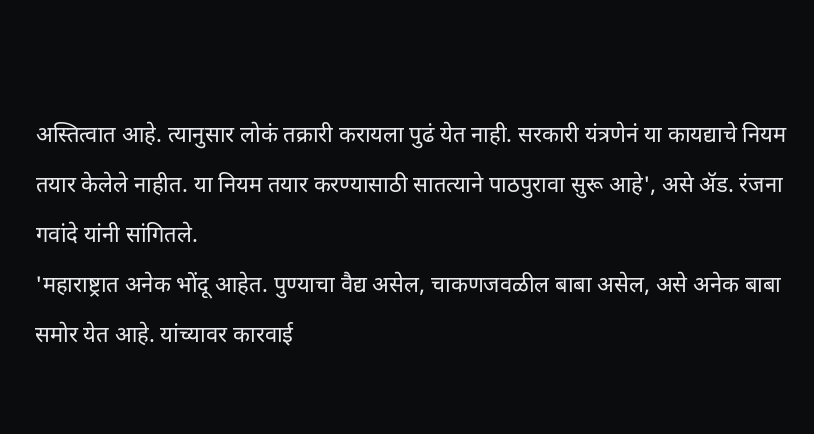अस्तित्वात आहे. त्यानुसार लोकं तक्रारी करायला पुढं येत नाही. सरकारी यंत्रणेनं या कायद्याचे नियम तयार केलेले नाहीत. या नियम तयार करण्यासाठी सातत्याने पाठपुरावा सुरू आहे', असे ॲड. रंजना गवांदे यांनी सांगितले.
'महाराष्ट्रात अनेक भोंदू आहेत. पुण्याचा वैद्य असेल, चाकणजवळील बाबा असेल, असे अनेक बाबा समोर येत आहे. यांच्यावर कारवाई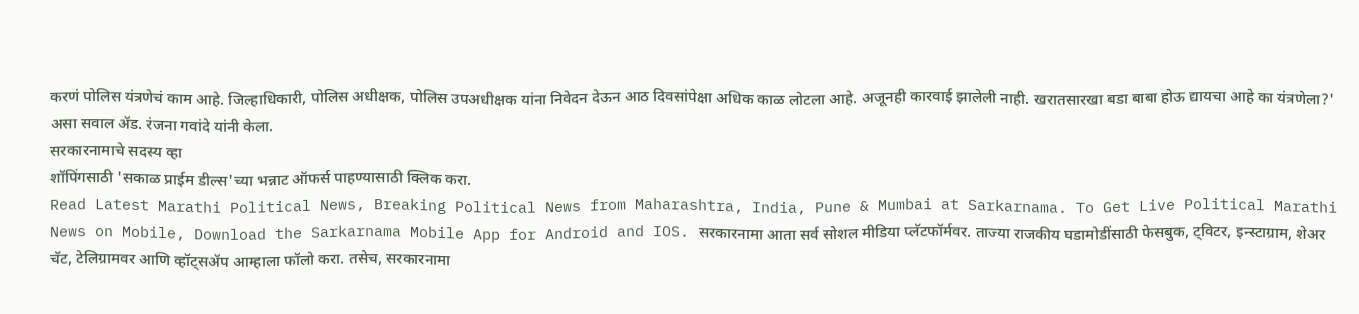करणं पोलिस यंत्रणेचं काम आहे. जिल्हाधिकारी, पोलिस अधीक्षक, पोलिस उपअधीक्षक यांना निवेदन देऊन आठ दिवसांपेक्षा अधिक काळ लोटला आहे. अजूनही कारवाई झालेली नाही. खरातसारखा बडा बाबा होऊ द्यायचा आहे का यंत्रणेला?' असा सवाल ॲड. रंजना गवांदे यांनी केला.
सरकारनामाचे सदस्य व्हा
शॉपिंगसाठी 'सकाळ प्राईम डील्स'च्या भन्नाट ऑफर्स पाहण्यासाठी क्लिक करा.
Read Latest Marathi Political News, Breaking Political News from Maharashtra, India, Pune & Mumbai at Sarkarnama. To Get Live Political Marathi News on Mobile, Download the Sarkarnama Mobile App for Android and IOS. सरकारनामा आता सर्व सोशल मीडिया प्लॅटफॉर्मवर. ताज्या राजकीय घडामोडींसाठी फेसबुक, ट्विटर, इन्स्टाग्राम, शेअर चॅट, टेलिग्रामवर आणि व्हॉट्सॲप आम्हाला फॉलो करा. तसेच, सरकारनामा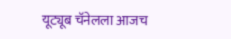यूट्यूब चॅनेलला आजच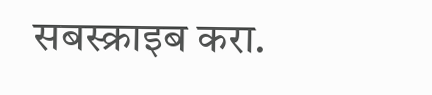सबस्क्राइब करा.